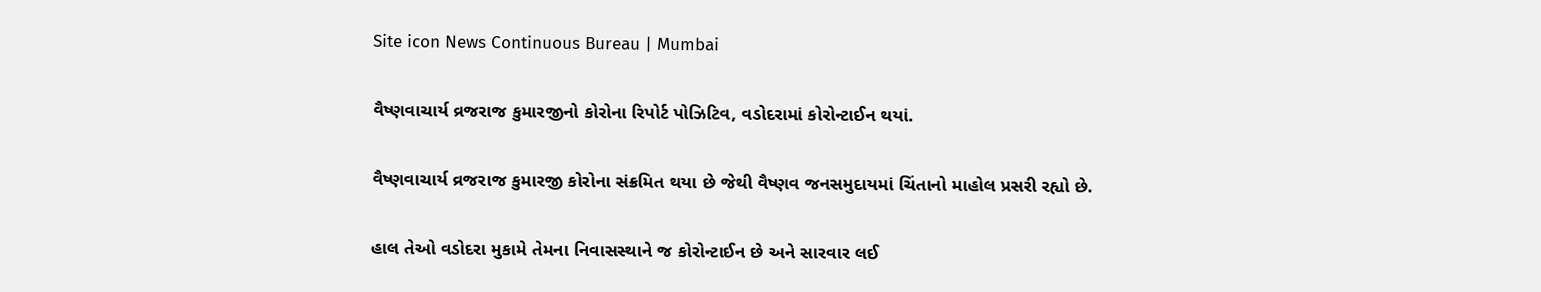Site icon News Continuous Bureau | Mumbai

વૈષ્ણવાચાર્ય વ્રજરાજ કુમારજીનો કોરોના રિપોર્ટ પોઝિટિવ, વડોદરામાં કોરોન્ટાઈન થયાં.

વૈષ્ણવાચાર્ય વ્રજરાજ કુમારજી કોરોના સંક્રમિત થયા છે જેથી વૈષ્ણવ જનસમુદાયમાં ચિંતાનો માહોલ પ્રસરી રહ્યો છે.

હાલ તેઓ વડોદરા મુકામે તેમના નિવાસસ્થાને જ કોરોન્ટાઈન છે અને સારવાર લઈ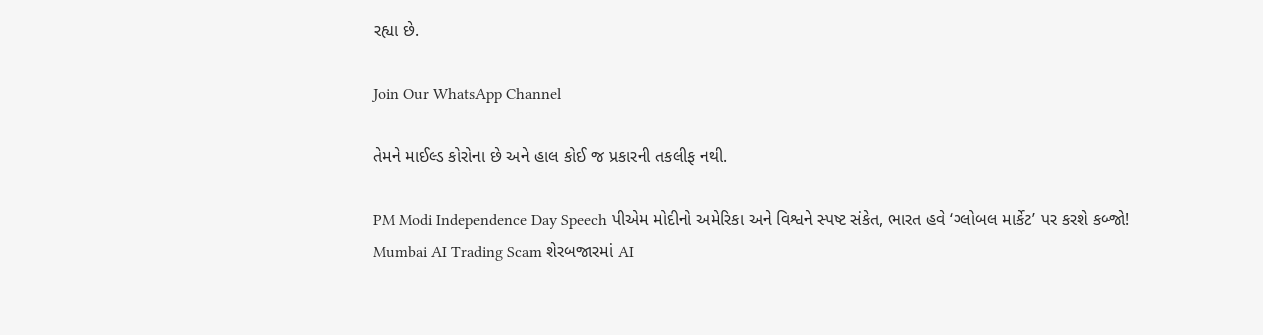રહ્યા છે.

Join Our WhatsApp Channel

તેમને માઈલ્ડ કોરોના છે અને હાલ કોઈ જ પ્રકારની તકલીફ નથી.

PM Modi Independence Day Speech પીએમ મોદીનો અમેરિકા અને વિશ્વને સ્પષ્ટ સંકેત, ભારત હવે ‘ગ્લોબલ માર્કેટ’ પર કરશે કબ્જો!
Mumbai AI Trading Scam શેરબજારમાં AI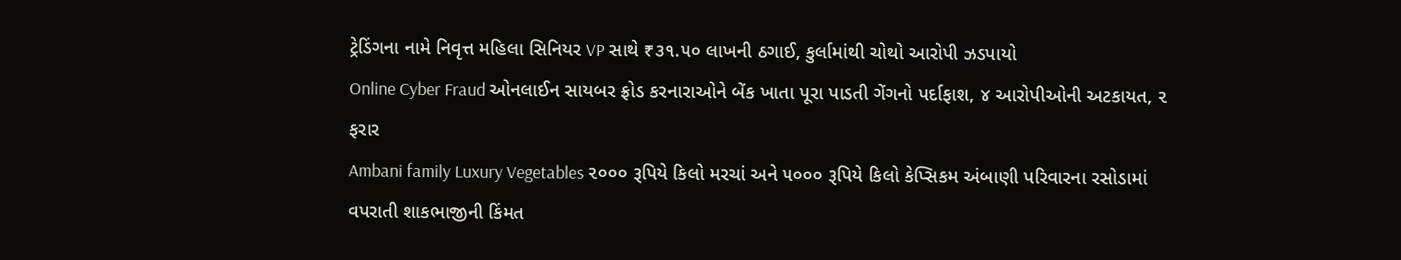ટ્રેડિંગના નામે નિવૃત્ત મહિલા સિનિયર VP સાથે ₹૩૧.૫૦ લાખની ઠગાઈ, કુર્લામાંથી ચોથો આરોપી ઝડપાયો
Online Cyber Fraud ઓનલાઈન સાયબર ફ્રોડ કરનારાઓને બેંક ખાતા પૂરા પાડતી ગેંગનો પર્દાફાશ, ૪ આરોપીઓની અટકાયત, ૨ ફરાર
Ambani family Luxury Vegetables ૨૦૦૦ રૂપિયે કિલો મરચાં અને ૫૦૦૦ રૂપિયે કિલો કેપ્સિકમ અંબાણી પરિવારના રસોડામાં વપરાતી શાકભાજીની કિંમત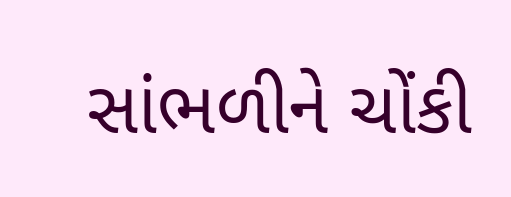સાંભળીને ચોંકી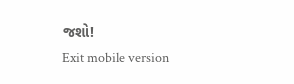જશો!
Exit mobile version